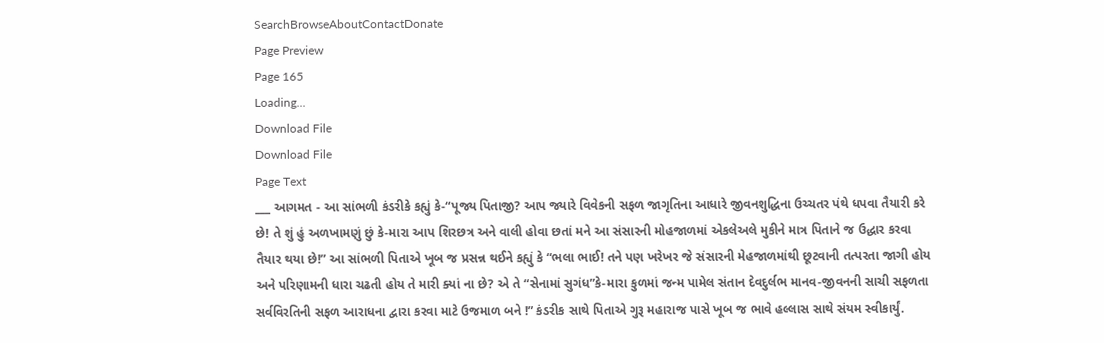SearchBrowseAboutContactDonate
Page Preview
Page 165
Loading...
Download File
Download File
Page Text
___ આગમત - આ સાંભળી કંડરીકે કહ્યું કે-“પૂજ્ય પિતાજી? આપ જ્યારે વિવેકની સફળ જાગૃતિના આધારે જીવનશુદ્ધિના ઉચ્ચતર પંથે ધપવા તૈયારી કરે છે! તે શું હું અળખામણું છું કે-મારા આપ શિરછત્ર અને વાલી હોવા છતાં મને આ સંસારની મોહજાળમાં એકલેઅલે મુકીને માત્ર પિતાને જ ઉદ્ધાર કરવા તૈયાર થયા છે!” આ સાંભળી પિતાએ ખૂબ જ પ્રસન્ન થઈને કહ્યું કે “ભલા ભાઈ! તને પણ ખરેખર જે સંસારની મેહજાળમાંથી છૂટવાની તત્પરતા જાગી હોય અને પરિણામની ધારા ચઢતી હોય તે મારી ક્યાં ના છે? એ તે “સેનામાં સુગંધ”કે-મારા કુળમાં જન્મ પામેલ સંતાન દેવદુર્લભ માનવ-જીવનની સાચી સફળતા સર્વવિરતિની સફળ આરાધના દ્વારા કરવા માટે ઉજમાળ બને !” કંડરીક સાથે પિતાએ ગુરૂ મહારાજ પાસે ખૂબ જ ભાવે હલ્લાસ સાથે સંયમ સ્વીકાર્યું.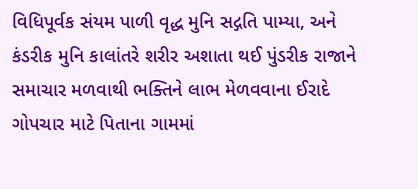વિધિપૂર્વક સંયમ પાળી વૃદ્ધ મુનિ સદ્ગતિ પામ્યા, અને કંડરીક મુનિ કાલાંતરે શરીર અશાતા થઈ પુંડરીક રાજાને સમાચાર મળવાથી ભક્તિને લાભ મેળવવાના ઈરાદે ગોપચાર માટે પિતાના ગામમાં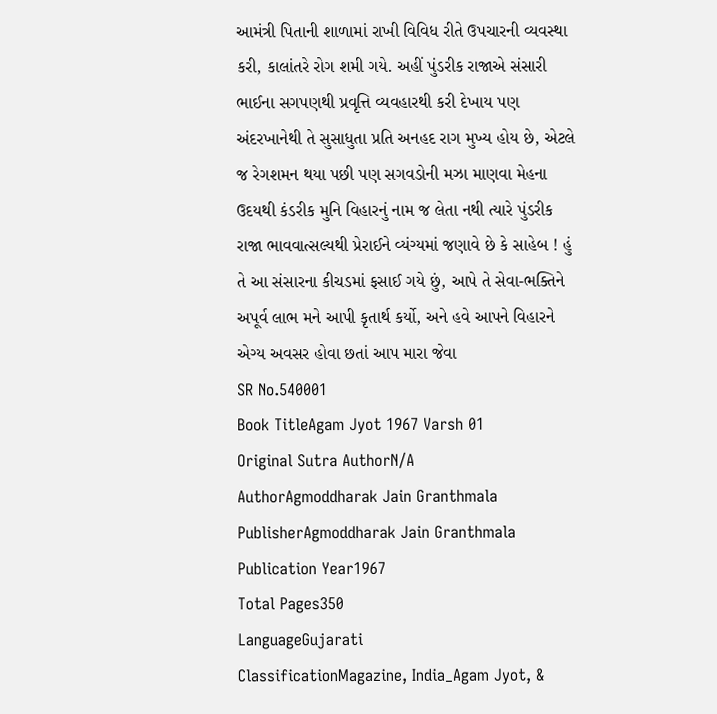આમંત્રી પિતાની શાળામાં રાખી વિવિધ રીતે ઉપચારની વ્યવસ્થા કરી, કાલાંતરે રોગ શમી ગયે. અહીં પુંડરીક રાજાએ સંસારી ભાઈના સગપણથી પ્રવૃત્તિ વ્યવહારથી કરી દેખાય પણ અંદરખાનેથી તે સુસાધુતા પ્રતિ અનહદ રાગ મુખ્ય હોય છે, એટલે જ રેગશમન થયા પછી પણ સગવડોની મઝા માણવા મેહના ઉદયથી કંડરીક મુનિ વિહારનું નામ જ લેતા નથી ત્યારે પુંડરીક રાજા ભાવવાત્સલ્યથી પ્રેરાઈને વ્યંગ્યમાં જણાવે છે કે સાહેબ ! હું તે આ સંસારના કીચડમાં ફસાઈ ગયે છું, આપે તે સેવા-ભક્તિને અપૂર્વ લાભ મને આપી કૃતાર્થ કર્યો, અને હવે આપને વિહારને એગ્ય અવસર હોવા છતાં આપ મારા જેવા
SR No.540001
Book TitleAgam Jyot 1967 Varsh 01
Original Sutra AuthorN/A
AuthorAgmoddharak Jain Granthmala
PublisherAgmoddharak Jain Granthmala
Publication Year1967
Total Pages350
LanguageGujarati
ClassificationMagazine, India_Agam Jyot, &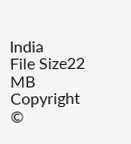India
File Size22 MB
Copyright ©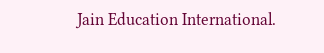Jain Education International.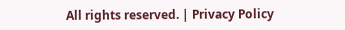All rights reserved. | Privacy Policy